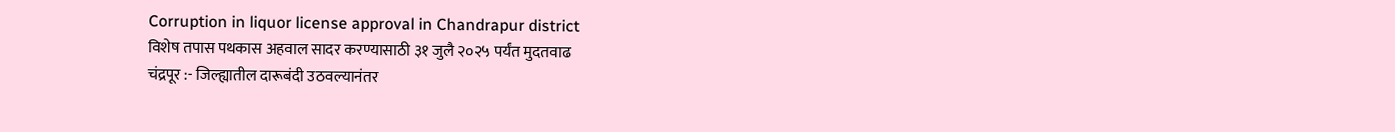Corruption in liquor license approval in Chandrapur district
विशेष तपास पथकास अहवाल सादर करण्यासाठी ३१ जुलै २०२५ पर्यंत मुदतवाढ
चंद्रपूर :- जिल्ह्यातील दारूबंदी उठवल्यानंतर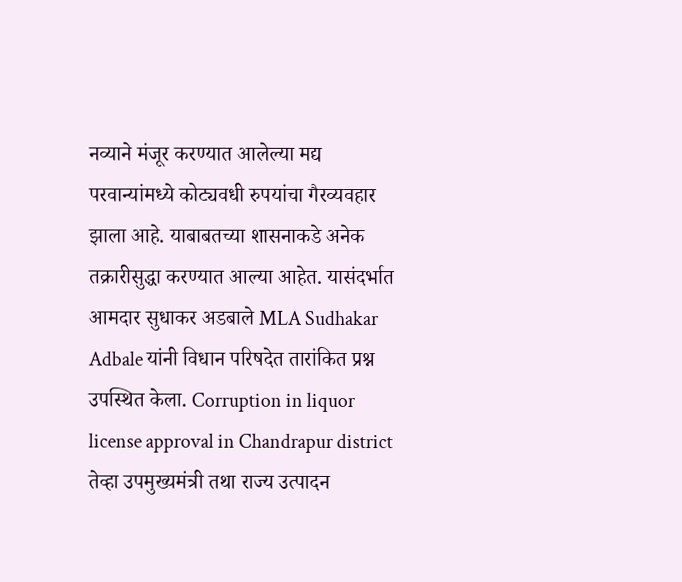नव्याने मंजूर करण्यात आलेल्या मद्य परवान्यांमध्ये कोट्यवधी रुपयांचा गैरव्यवहार झाला आहे. याबाबतच्या शासनाकडे अनेक तक्रारीसुद्धा करण्यात आल्या आहेत. यासंदर्भात आमदार सुधाकर अडबाले MLA Sudhakar Adbale यांनी विधान परिषदेत तारांकित प्रश्न उपस्थित केला. Corruption in liquor license approval in Chandrapur district
तेव्हा उपमुख्यमंत्री तथा राज्य उत्पादन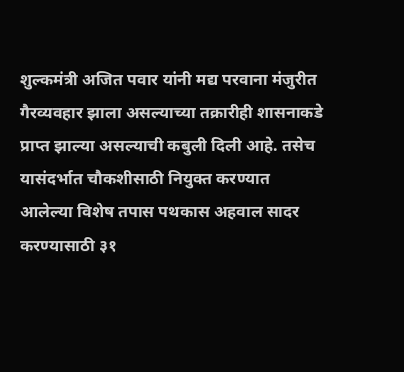शुल्कमंत्री अजित पवार यांनी मद्य परवाना मंजुरीत गैरव्यवहार झाला असल्याच्या तक्रारीही शासनाकडे प्राप्त झाल्या असल्याची कबुली दिली आहे. तसेच यासंदर्भात चौकशीसाठी नियुक्त करण्यात आलेल्या विशेष तपास पथकास अहवाल सादर करण्यासाठी ३१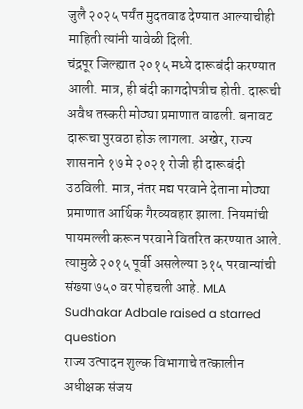जुलै २०२५ पर्यंत मुदतवाढ देण्यात आल्याचीही माहिती त्यांनी यावेळी दिली.
चंद्रपूर जिल्ह्यात २०१५ मध्ये दारूबंदी करण्यात आली. मात्र, ही बंदी कागदोपत्रीच होती. दारूची अवैध तस्करी मोठ्या प्रमाणात वाढली. बनावट दारूचा पुरवठा होऊ लागला. अखेर, राज्य शासनाने १७ मे २०२१ रोजी ही दारूबंदी उठविली. मात्र, नंतर मद्य परवाने देताना मोठ्या प्रमाणात आर्थिक गैरव्यवहार झाला. नियमांची पायमल्ली करून परवाने वितरित करण्यात आले. त्यामुळे २०१५ पूर्वी असलेल्या ३१५ परवान्यांची संख्या ७५० वर पोहचली आहे. MLA Sudhakar Adbale raised a starred question
राज्य उत्पादन शुल्क विभागाचे तत्कालीन अधीक्षक संजय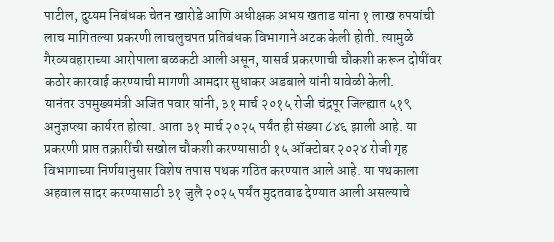पाटील, दुय्यम निबंधक चेतन खारोडे आणि अधीक्षक अभय खताड यांना १ लाख रुपयांची लाच मागितल्या प्रकरणी लाचलुचपत प्रतिबंधक विभागाने अटक केली होती. त्यामुळे गैरव्यवहाराच्या आरोपाला बळकटी आली असून, यासर्व प्रकरणाची चौकशी करून दोषींवर कठोर कारवाई करण्याची मागणी आमदार सुधाकर अडबाले यांनी यावेळी केली.
यानंतर उपमुख्यमंत्री अजित पवार यांनी, ३१ मार्च २०१५ रोजी चंद्रपूर जिल्ह्यात ५१९ अनुज्ञप्त्या कार्यरत होत्या. आता ३१ मार्च २०२५ पर्यंत ही संख्या ८४६ झाली आहे. या प्रकरणी प्राप्त तक्रारींची सखोल चौकशी करण्यासाठी १५ ऑक्टोबर २०२४ रोजी गृह विभागाच्या निर्णयानुसार विशेष तपास पथक गठित करण्यात आले आहे. या पथकाला अहवाल सादर करण्यासाठी ३१ जुलै २०२५ पर्यंत मुदतवाढ देण्यात आली असल्याचे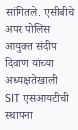सांगितले. एसीबीचे अपर पोलिस आयुक्त संदीप दिवाण यांच्या अध्यक्षतेखाली SIT एसआयटीची स्थापना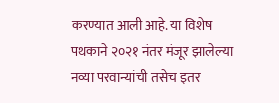करण्यात आली आहे. या विशेष पथकाने २०२१ नंतर मंजूर झालेल्या नव्या परवान्यांची तसेच इतर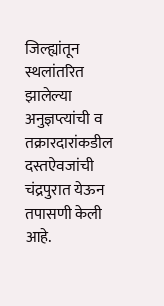जिल्ह्यांतून स्थलांतरित झालेल्या अनुज्ञप्त्यांची व तक्रारदारांकडील दस्तऐवजांची चंद्रपुरात येऊन तपासणी केली आहे.